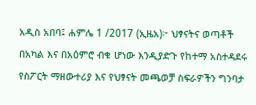አዲስ አበባ፤ ሐምሌ 1 /2017 (ኢዜአ)፦ ህፃናትና ወጣቶች በአካል እና በአዕምሮ ብቁ ሆነው እንዲያድጉ የከተማ አስተዳደሩ የስፖርት ማዘውተሪያ እና የህፃናት መጫወቻ ስፍራዎችን ግንባታ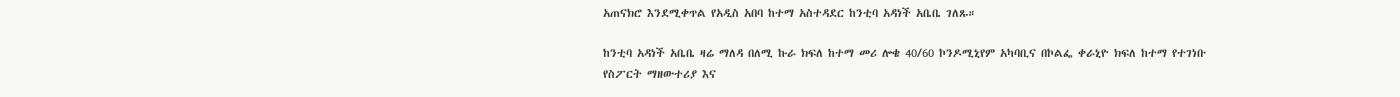አጠናክሮ እንደሚቀጥል የአዲስ አበባ ከተማ አስተዳደር ከንቲባ አዳነች አቤቤ ገለጹ።

ከንቲባ አዳነች አቤቤ ዛሬ ማለዳ በለሚ ኩራ ክፍለ ከተማ መሪ ሎቄ 40/60 ኮንዶሚኒየም አካባቢና በኮልፌ ቀራኒዮ ክፍለ ከተማ የተገነቡ የስፖርት ማዘውተሪያ እና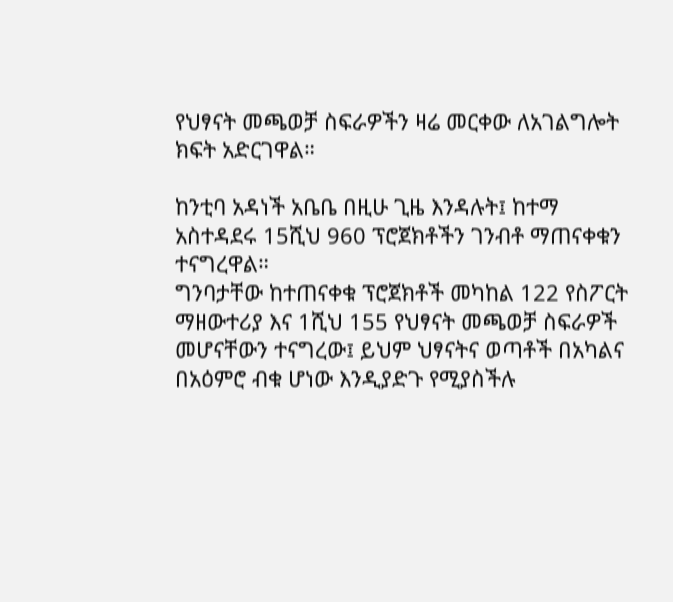የህፃናት መጫወቻ ስፍራዎችን ዛሬ መርቀው ለአገልግሎት ክፍት አድርገዋል።

ከንቲባ አዳነች አቤቤ በዚሁ ጊዜ እንዳሉት፤ ከተማ አስተዳደሩ 15ሺህ 960 ፕሮጀክቶችን ገንብቶ ማጠናቀቁን ተናግረዋል።
ግንባታቸው ከተጠናቀቁ ፕሮጀክቶች መካከል 122 የስፖርት ማዘውተሪያ እና 1ሺህ 155 የህፃናት መጫወቻ ስፍራዎች መሆናቸውን ተናግረው፤ ይህም ህፃናትና ወጣቶች በአካልና በአዕምሮ ብቁ ሆነው እንዲያድጉ የሚያስችሉ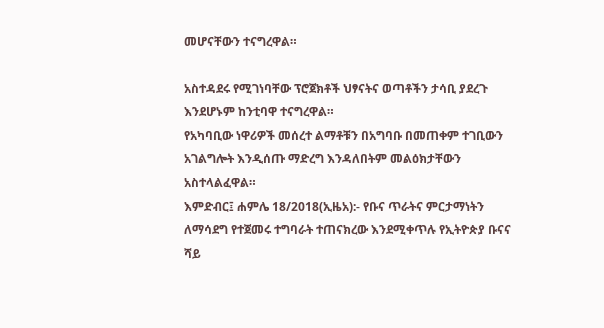መሆናቸውን ተናግረዋል።

አስተዳደሩ የሚገነባቸው ፕሮጀክቶች ህፃናትና ወጣቶችን ታሳቢ ያደረጉ እንደሆኑም ከንቲባዋ ተናግረዋል።
የአካባቢው ነዋሪዎች መሰረተ ልማቶቹን በአግባቡ በመጠቀም ተገቢውን አገልግሎት እንዲሰጡ ማድረግ እንዳለበትም መልዕክታቸውን አስተላልፈዋል።
እምድብር፤ ሐምሌ 18/2018(ኢዜአ):- የቡና ጥራትና ምርታማነትን ለማሳደግ የተጀመሩ ተግባራት ተጠናክረው እንደሚቀጥሉ የኢትዮጵያ ቡናና ሻይ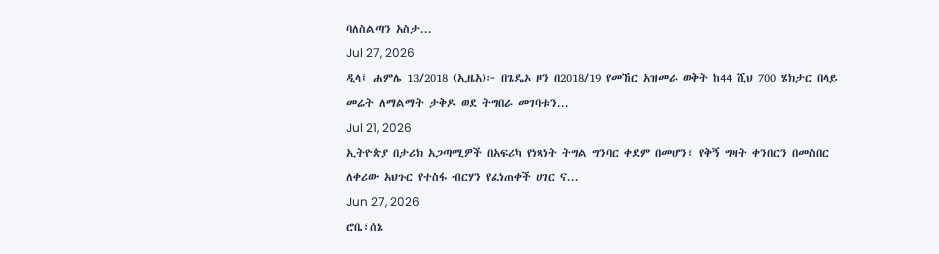ባለስልጣን አስታ...
Jul 27, 2026
ዲላ፤ ሐምሌ 13/2018 (ኢዜአ)፦ በጌዴኦ ዞን በ2018/19 የመኸር አዝመራ ወቅት ከ44 ሺህ 700 ሄክታር በላይ መሬት ለማልማት ታቅዶ ወደ ትግበራ መገባቱን...
Jul 21, 2026
ኢትዮጵያ በታሪክ አጋጣሚዎች በአፍሪካ የነጻነት ትግል ግንባር ቀደም በመሆን፣ የቅኝ ግዛት ቀንበርን በመስበር ለቀሪው አህጉር የተስፋ ብርሃን የፈነጠቀች ሀገር ና...
Jun 27, 2026
ሮቤ፣ሰኔ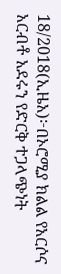18/2018(ኢዜአ)፦በኦሮሚያ ክልል የአርሶና አርብቶ አደሩን የድርቅ ተጋላጭነት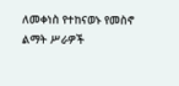ለመቀነስ የተከናወኑ የመስኖ ልማት ሥራዎች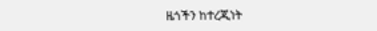ዜጎችን ከተረጂነት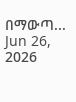በማውጣ...
Jun 26, 2026